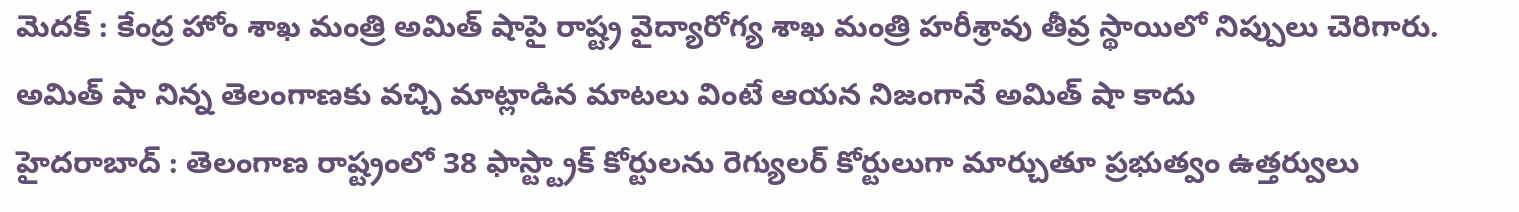మెదక్ : కేంద్ర హోం శాఖ మంత్రి అమిత్ షాపై రాష్ట్ర వైద్యారోగ్య శాఖ మంత్రి హరీశ్రావు తీవ్ర స్థాయిలో నిప్పులు చెరిగారు. అమిత్ షా నిన్న తెలంగాణకు వచ్చి మాట్లాడిన మాటలు వింటే ఆయన నిజంగానే అమిత్ షా కాదు
హైదరాబాద్ : తెలంగాణ రాష్ట్రంలో 38 ఫాస్ట్ట్రాక్ కోర్టులను రెగ్యులర్ కోర్టులుగా మార్చుతూ ప్రభుత్వం ఉత్తర్వులు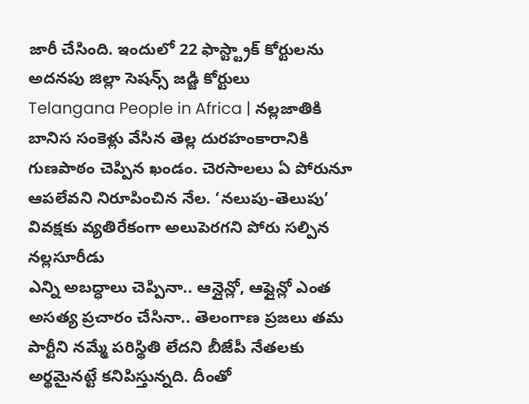జారీ చేసింది. ఇందులో 22 ఫాస్ట్ట్రాక్ కోర్టులను అదనపు జిల్లా సెషన్స్ జడ్జి కోర్టులు
Telangana People in Africa | నల్లజాతికి బానిస సంకెళ్లు వేసిన తెల్ల దురహంకారానికి గుణపాఠం చెప్పిన ఖండం. చెరసాలలు ఏ పోరునూ ఆపలేవని నిరూపించిన నేల. ‘నలుపు-తెలుపు’ వివక్షకు వ్యతిరేకంగా అలుపెరగని పోరు సల్పిన నల్లసూరీడు
ఎన్ని అబద్ధాలు చెప్పినా.. ఆన్లైన్లో, ఆఫ్లైన్లో ఎంత అసత్య ప్రచారం చేసినా.. తెలంగాణ ప్రజలు తమ పార్టీని నమ్మే పరిస్థితి లేదని బీజేపీ నేతలకు అర్థమైనట్టే కనిపిస్తున్నది. దీంతో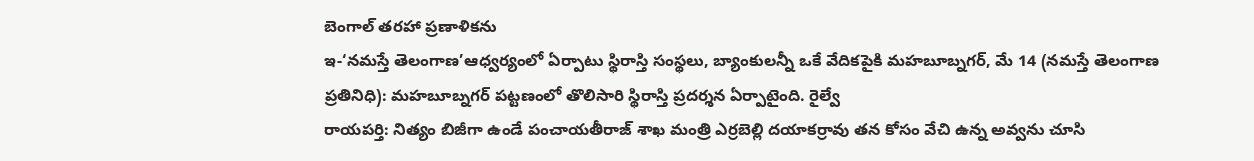బెంగాల్ తరహా ప్రణాళికను
ఇ-‘నమస్తే తెలంగాణ’ఆధ్వర్యంలో ఏర్పాటు స్థిరాస్తి సంస్థలు, బ్యాంకులన్నీ ఒకే వేదికపైకి మహబూబ్నగర్, మే 14 (నమస్తే తెలంగాణ ప్రతినిధి): మహబూబ్నగర్ పట్టణంలో తొలిసారి స్థిరాస్తి ప్రదర్శన ఏర్పాటైంది. రైల్వే
రాయపర్తి: నిత్యం బిజీగా ఉండే పంచాయతీరాజ్ శాఖ మంత్రి ఎర్రబెల్లి దయాకర్రావు తన కోసం వేచి ఉన్న అవ్వను చూసి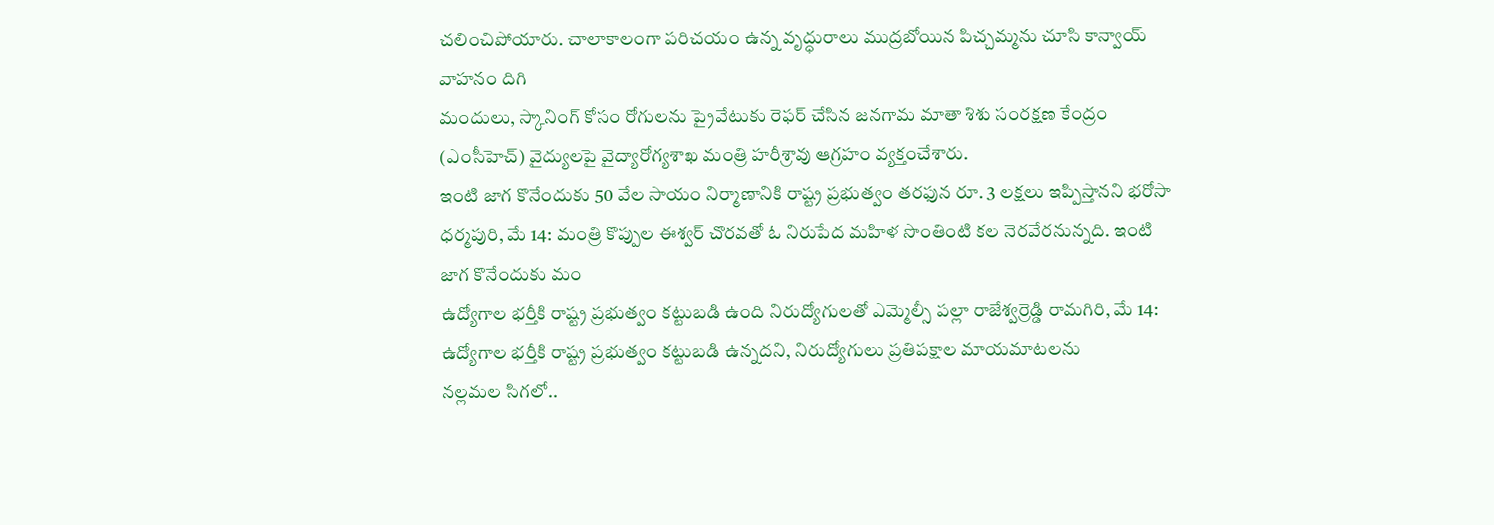చలించిపోయారు. చాలాకాలంగా పరిచయం ఉన్న వృద్ధురాలు ముద్రబోయిన పిచ్చమ్మను చూసి కాన్వాయ్ వాహనం దిగి
మందులు, స్కానింగ్ కోసం రోగులను ప్రైవేటుకు రెఫర్ చేసిన జనగామ మాతా శిశు సంరక్షణ కేంద్రం (ఎంసీహెచ్) వైద్యులపై వైద్యారోగ్యశాఖ మంత్రి హరీశ్రావు ఆగ్రహం వ్యక్తంచేశారు.
ఇంటి జాగ కొనేందుకు 50 వేల సాయం నిర్మాణానికి రాష్ట్ర ప్రభుత్వం తరఫున రూ. 3 లక్షలు ఇప్పిస్తానని భరోసా ధర్మపురి, మే 14: మంత్రి కొప్పుల ఈశ్వర్ చొరవతో ఓ నిరుపేద మహిళ సొంతింటి కల నెరవేరనున్నది. ఇంటి జాగ కొనేందుకు మం
ఉద్యోగాల భర్తీకి రాష్ట్ర ప్రభుత్వం కట్టుబడి ఉంది నిరుద్యోగులతో ఎమ్మెల్సీ పల్లా రాజేశ్వర్రెడ్డి రామగిరి, మే 14: ఉద్యోగాల భర్తీకి రాష్ట్ర ప్రభుత్వం కట్టుబడి ఉన్నదని, నిరుద్యోగులు ప్రతిపక్షాల మాయమాటలను
నల్లమల సిగలో..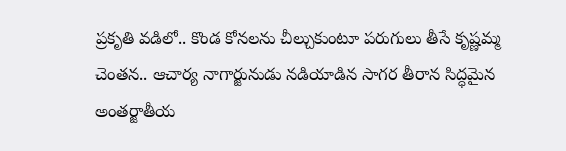ప్రకృతి వడిలో.. కొండ కోనలను చీల్చుకుంటూ పరుగులు తీసే కృష్ణమ్మ చెంతన.. ఆచార్య నాగార్జునుడు నడియాడిన సాగర తీరాన సిద్ధమైన అంతర్జాతీయ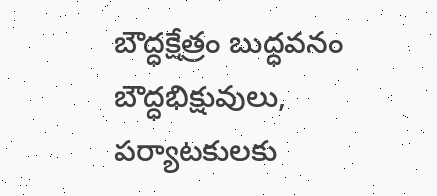బౌద్ధక్షేత్రం బుద్ధవనం బౌద్ధభిక్షువులు, పర్యాటకులకు